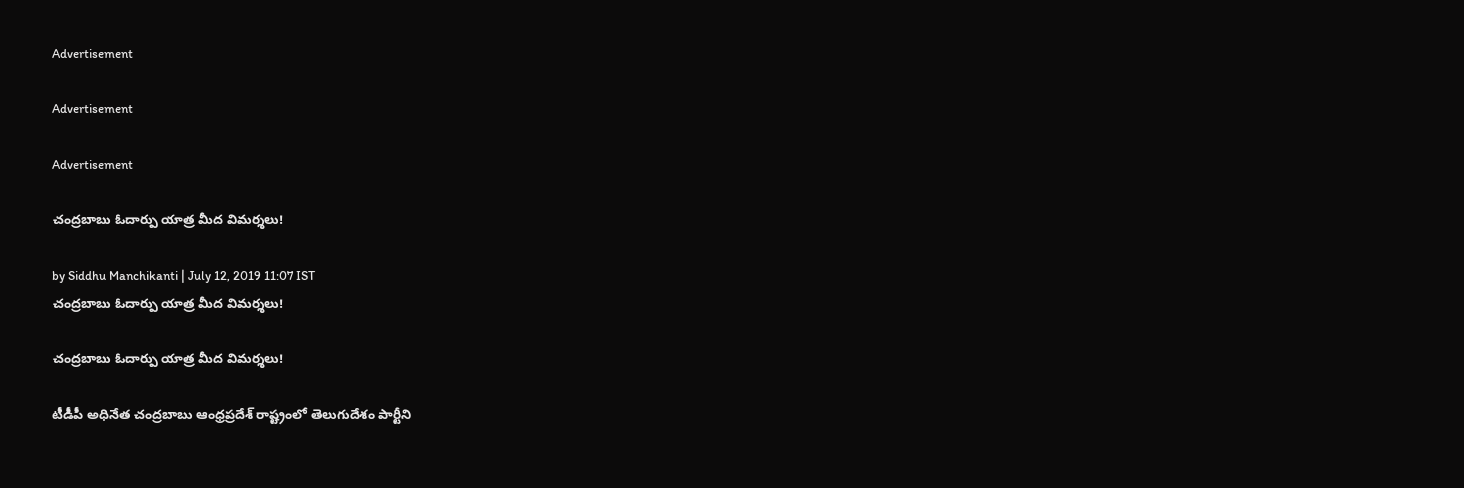Advertisement

Advertisement

Advertisement

చంద్రబాబు ఓదార్పు యాత్ర మీద విమర్శలు!

by Siddhu Manchikanti | July 12, 2019 11:07 IST
చంద్రబాబు ఓదార్పు యాత్ర మీద విమర్శలు!

చంద్రబాబు ఓదార్పు యాత్ర మీద విమర్శలు!

టీడీపీ అధినేత చంద్రబాబు ఆంధ్రప్రదేశ్ రాష్ట్రంలో తెలుగుదేశం పార్టీని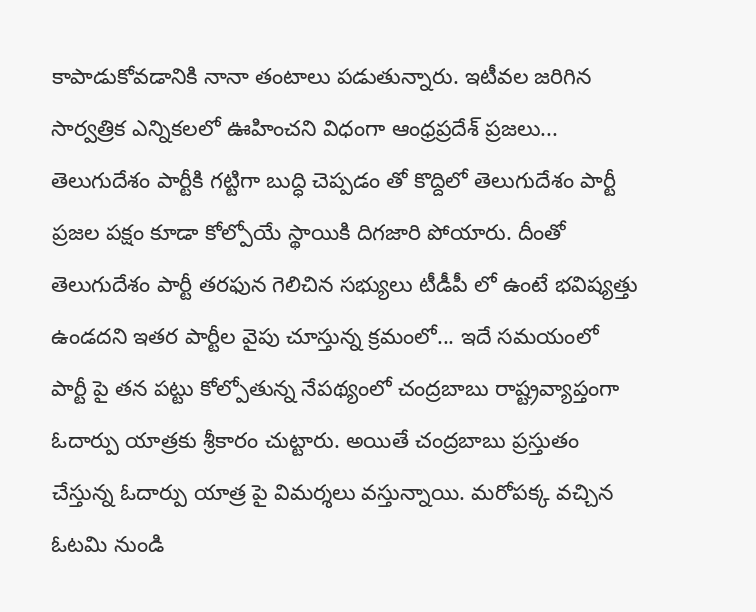కాపాడుకోవడానికి నానా తంటాలు పడుతున్నారు. ఇటీవల జరిగిన సార్వత్రిక ఎన్నికలలో ఊహించని విధంగా ఆంధ్రప్రదేశ్ ప్రజలు... తెలుగుదేశం పార్టీకి గట్టిగా బుద్ధి చెప్పడం తో కొద్దిలో తెలుగుదేశం పార్టీ ప్రజల పక్షం కూడా కోల్పోయే స్థాయికి దిగజారి పోయారు. దీంతో తెలుగుదేశం పార్టీ తరఫున గెలిచిన సభ్యులు టీడీపీ లో ఉంటే భవిష్యత్తు ఉండదని ఇతర పార్టీల వైపు చూస్తున్న క్రమంలో... ఇదే సమయంలో పార్టీ పై తన పట్టు కోల్పోతున్న నేపథ్యంలో చంద్రబాబు రాష్ట్రవ్యాప్తంగా ఓదార్పు యాత్రకు శ్రీకారం చుట్టారు. అయితే చంద్రబాబు ప్రస్తుతం చేస్తున్న ఓదార్పు యాత్ర పై విమర్శలు వస్తున్నాయి. మరోపక్క వచ్చిన ఓటమి నుండి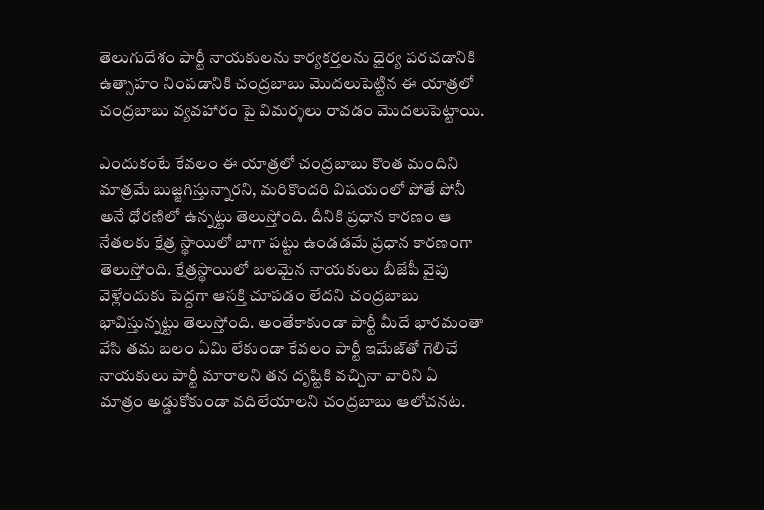తెలుగుదేశం పార్టీ నాయకులను కార్యకర్తలను ధైర్య పరచడానికి ఉత్సాహం నింపడానికి చంద్రబాబు మొదలుపెట్టిన ఈ యాత్రలో చంద్రబాబు వ్యవహారం పై విమర్శలు రావడం మొదలుపెట్టాయి.

ఎందుకంటే కేవలం ఈ యాత్రలో చంద్రబాబు కొంత మందిని మాత్రమే బుజ్జగిస్తున్నారని, మరికొందరి విషయంలో పోతే పోనీ అనే ధోరణిలో ఉన్నట్టు తెలుస్తోంది. దీనికి ప్రధాన కారణం ఆ నేతలకు క్షేత్ర స్థాయిలో బాగా పట్టు ఉండడమే ప్రధాన కారణంగా తెలుస్తోంది. క్షేత్రస్థాయిలో బలమైన నాయకులు బీజేపీ వైపు వెళ్లేందుకు పెద్దగా ఆసక్తి చూపడం లేదని చంద్రబాబు భావిస్తున్నట్టు తెలుస్తోంది. అంతేకాకుండా పార్టీ మీదే భారమంతా వేసి తమ బలం ఏమి లేకుండా కేవలం పార్టీ ఇమేజ్‌తో గెలిచే నాయకులు పార్టీ మారాలని తన దృష్టికి వచ్చినా వారిని ఏ మాత్రం అడ్డుకోకుండా వదిలేయాలని చంద్రబాబు ఆలోచనట.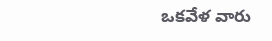ఒకవేళ వారు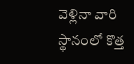వెళ్లినా వారి స్థానంలో కొత్త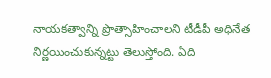నాయకత్వాన్ని ప్రొత్సాహించాలని టీడీపీ అధినేత నిర్ణయించుకున్నట్టు తెలుస్తోంది. ఏది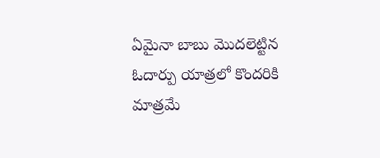ఏమైనా బాబు మొదలెట్టిన ఓదార్పు యాత్రలో కొందరికి మాత్రమే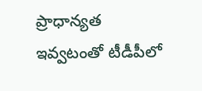ప్రాధాన్యత ఇవ్వటంతో టీడీపీలో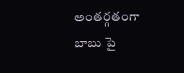అంతర్గతంగా బాబు పై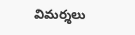విమర్శలు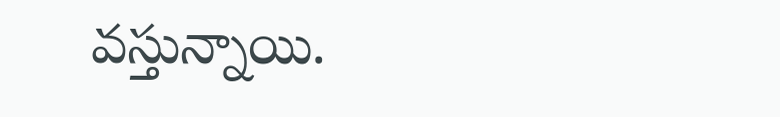వస్తున్నాయి.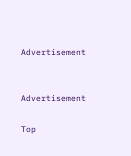Advertisement


Advertisement

Top